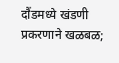दौंडमध्ये खंडणी प्रकरणाने खळबळ;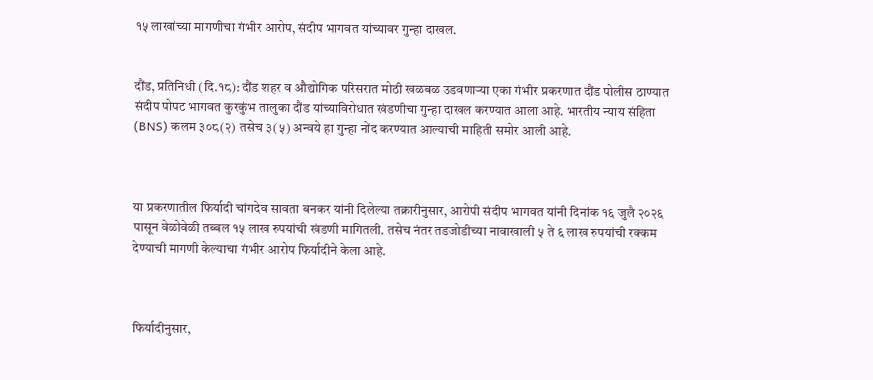१५ लाखांच्या मागणीचा गंभीर आरोप, संदीप भागवत यांच्यावर गुन्हा दाखल.


दौंड, प्रतिनिधी (दि.१८): दौंड शहर व औद्योगिक परिसरात मोठी खळबळ उडवणाऱ्या एका गंभीर प्रकरणात दौंड पोलीस ठाण्यात संदीप पोपट भागवत कुरकुंभ तालुका दौंड यांच्याविरोधात खंडणीचा गुन्हा दाखल करण्यात आला आहे. भारतीय न्याय संहिता (BNS) कलम ३०८(२) तसेच ३(५) अन्वये हा गुन्हा नोंद करण्यात आल्याची माहिती समोर आली आहे.



या प्रकरणातील फिर्यादी चांगदेव सावता बनकर यांनी दिलेल्या तक्रारीनुसार, आरोपी संदीप भागवत यांनी दिनांक १६ जुलै २०२६ पासून वेळोवेळी तब्बल १५ लाख रुपयांची खंडणी मागितली. तसेच नंतर तडजोडीच्या नावाखाली ५ ते ६ लाख रुपयांची रक्कम देण्याची मागणी केल्याचा गंभीर आरोप फिर्यादीने केला आहे.



फिर्यादीनुसार,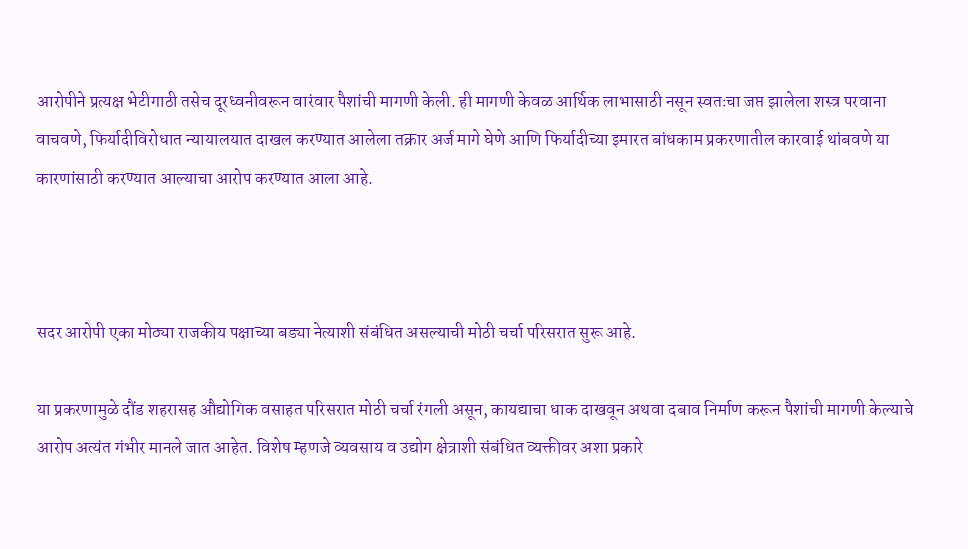आरोपीने प्रत्यक्ष भेटीगाठी तसेच दूरध्वनीवरून वारंवार पैशांची मागणी केली. ही मागणी केवळ आर्थिक लाभासाठी नसून स्वतःचा जप्त झालेला शस्त्र परवाना वाचवणे, फिर्यादीविरोधात न्यायालयात दाखल करण्यात आलेला तक्रार अर्ज मागे घेणे आणि फिर्यादीच्या इमारत बांधकाम प्रकरणातील कारवाई थांबवणे या कारणांसाठी करण्यात आल्याचा आरोप करण्यात आला आहे.



सदर आरोपी एका मोठ्या राजकीय पक्षाच्या बड्या नेत्याशी संबंधित असल्याची मोठी चर्चा परिसरात सुरू आहे.

या प्रकरणामुळे दौंड शहरासह औद्योगिक वसाहत परिसरात मोठी चर्चा रंगली असून, कायद्याचा धाक दाखवून अथवा दबाव निर्माण करून पैशांची मागणी केल्याचे आरोप अत्यंत गंभीर मानले जात आहेत. विशेष म्हणजे व्यवसाय व उद्योग क्षेत्राशी संबंधित व्यक्तीवर अशा प्रकारे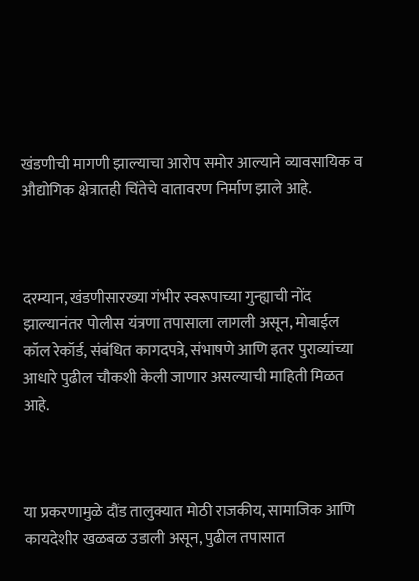खंडणीची मागणी झाल्याचा आरोप समोर आल्याने व्यावसायिक व औद्योगिक क्षेत्रातही चिंतेचे वातावरण निर्माण झाले आहे.



दरम्यान, खंडणीसारख्या गंभीर स्वरूपाच्या गुन्ह्याची नोंद झाल्यानंतर पोलीस यंत्रणा तपासाला लागली असून, मोबाईल कॉल रेकॉर्ड, संबंधित कागदपत्रे, संभाषणे आणि इतर पुराव्यांच्या आधारे पुढील चौकशी केली जाणार असल्याची माहिती मिळत आहे.



या प्रकरणामुळे दौंड तालुक्यात मोठी राजकीय, सामाजिक आणि कायदेशीर खळबळ उडाली असून, पुढील तपासात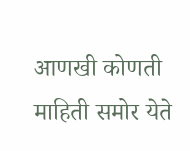आणखी कोणती माहिती समोर येते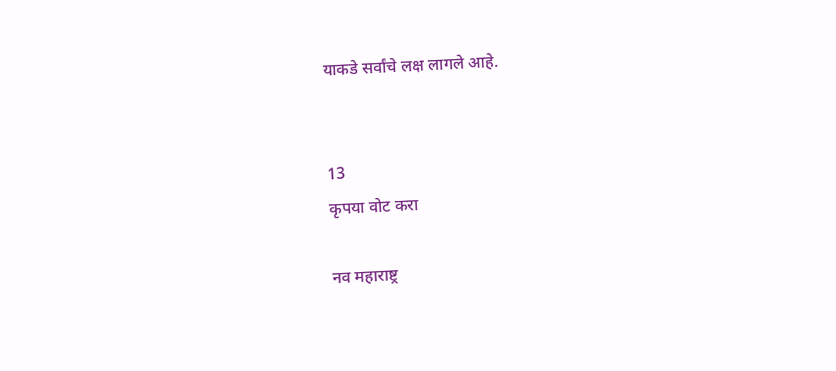याकडे सर्वांचे लक्ष लागले आहे.


13
कृपया वोट करा

नव महाराष्ट्र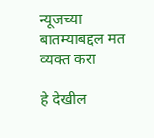न्यूजच्या बातम्याबद्दल मत व्यक्त करा

हे देखील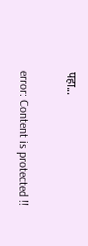पहा...

error: Content is protected !!